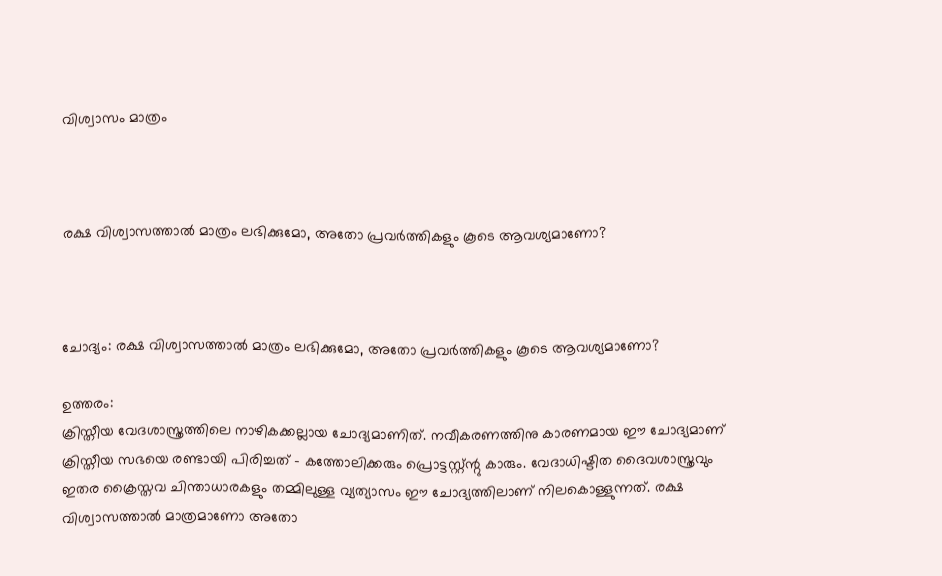വിശ്വാസം മാത്രം



രക്ഷ വിശ്വാസത്താല്‍ മാത്രം ലഭിക്കുമോ, അതോ പ്രവര്‍ത്തികളും കൂടെ ആവശ്യമാണോ?



ചോദ്യം: രക്ഷ വിശ്വാസത്താല്‍ മാത്രം ലഭിക്കുമോ, അതോ പ്രവര്‍ത്തികളും കൂടെ ആവശ്യമാണോ?

ഉത്തരം:
ക്രിസ്തീയ വേദശാസ്ത്രത്തിലെ നാഴികക്കല്ലായ ചോദ്യമാണിത്‌. നവീകരണത്തിനു കാരണമായ ഈ ചോദ്യമാണ്‌ ക്രിസ്തീയ സഭയെ രണ്ടായി പിരിച്ചത്‌ - കത്തോലിക്കരും പ്രൊട്ടസ്റ്റ്ന്റു കാരും. വേദാധിഷ്ടിത ദൈവശാസ്ത്രവും ഇതര ക്രൈസ്തവ ചിന്താധാരകളും തമ്മിലുള്ള വ്യത്യാസം ഈ ചോദ്യത്തിലാണ്‌ നിലകൊള്ളുന്നത്‌. രക്ഷ വിശ്വാസത്താല്‍ മാത്രമാണോ അതോ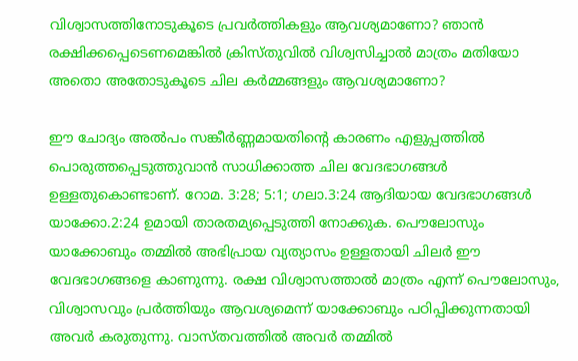വിശ്വാസത്തിനോടുകൂടെ പ്രവര്‍ത്തികളും ആവശ്യമാണോ? ഞാന്‍ രക്ഷിക്കപ്പെടെണമെങ്കില്‍ ക്രിസ്തുവില്‍ വിശ്വസിച്ചാല്‍ മാത്രം മതിയോ അതൊ അതോടുകൂടെ ചില കര്‍മ്മങ്ങളും ആവശ്യമാണോ?

ഈ ചോദ്യം അല്‍പം സങ്കീര്‍ണ്ണമായതിന്റെ കാരണം എളുപ്പത്തില്‍ പൊരുത്തപ്പെടുത്തുവാന്‍ സാധിക്കാത്ത ചില വേദഭാഗങ്ങള്‍ ഉള്ളതുകൊണ്ടാണ്‌. റോമ. 3:28; 5:1; ഗലാ.3:24 ആദിയായ വേദഭാഗങ്ങള്‍ യാക്കോ.2:24 ഉമായി താരതമ്യപ്പെടുത്തി നോക്കുക. പൌലോസും യാക്കോബും തമ്മില്‍ അഭിപ്രായ വ്യത്യാസം ഉള്ളതായി ചിലര്‍ ഈ വേദഭാഗങ്ങളെ കാണുന്നു. രക്ഷ വിശ്വാസത്താല്‍ മാത്രം എന്ന് പൌലോസും, വിശ്വാസവും പ്രര്‍ത്തിയും ആവശ്യമെന്ന് യാക്കോബും പഠിപ്പിക്കുന്നതായി അവര്‍ കരുതുന്നു. വാസ്തവത്തില്‍ അവര്‍ തമ്മില്‍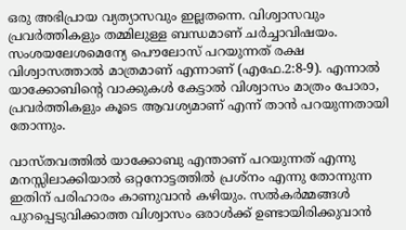ഒരു അഭിപ്രായ വ്യത്യാസവും ഇല്ലതന്നെ. വിശ്വാസവും പ്രവര്‍ത്തികളും തമ്മിലുള്ള ബന്ധമാണ്‌ ചര്‍ച്ചാവിഷയം. സംശയലേശമെന്യേ പൌലോസ്‌ പറയുന്നത്‌ രക്ഷ വിശ്വാസത്താല്‍ മാത്രമാണ്‌ എന്നാണ്‌ (എഫേ.2:8-9). എന്നാല്‍ യാക്കോബിന്റെ വാക്കുകള്‍ കേട്ടാല്‍ വിശ്വാസം മാത്രം പോരാ, പ്രവര്‍ത്തികളും കൂടെ ആവശ്യമാണ്‌ എന്ന് താന്‍ പറയുന്നതായി തോന്നും.

വാസ്തവത്തില്‍ യാക്കോബു എന്താണ്‌ പറയുന്നത്‌ എന്നു മനസ്സിലാക്കിയാല്‍ ഒറ്റനോട്ടത്തില്‍ പ്രശ്നം എന്നു തോന്നുന്ന ഇതിന്‌ പരിഹാരം കാണുവാന്‍ കഴിയും. സല്‍കര്‍മ്മങ്ങള്‍ പുറപ്പെടുവിക്കാത്ത വിശ്വാസം ഒരാള്‍ക്ക്‌ ഉണ്ടായിരിക്കുവാന്‍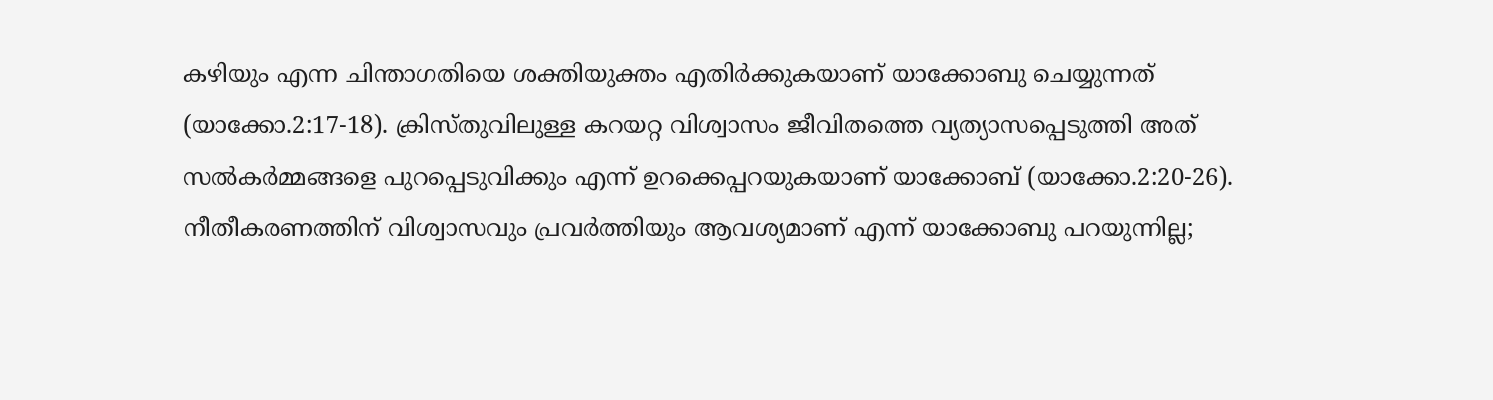കഴിയും എന്ന ചിന്താഗതിയെ ശക്തിയുക്തം എതിര്‍ക്കുകയാണ്‌ യാക്കോബു ചെയ്യുന്നത്‌ (യാക്കോ.2:17-18). ക്രിസ്തുവിലുള്ള കറയറ്റ വിശ്വാസം ജീവിതത്തെ വ്യത്യാസപ്പെടുത്തി അത്‌ സല്‍കര്‍മ്മങ്ങളെ പുറപ്പെടുവിക്കും എന്ന് ഉറക്കെപ്പറയുകയാണ്‌ യാക്കോബ്‌ (യാക്കോ.2:20-26). നീതീകരണത്തിന്‌ വിശ്വാസവും പ്രവര്‍ത്തിയും ആവശ്യമാണ്‌ എന്ന് യാക്കോബു പറയുന്നില്ല;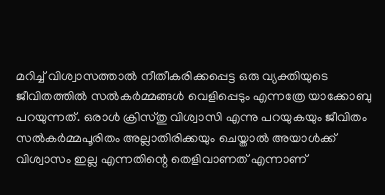മറിച്ച്‌ വിശ്വാസത്താല്‍ നീതീകരിക്കപ്പെട്ട ഒരു വ്യക്തിയുടെ ജീവിതത്തില്‍ സല്‍കര്‍മ്മങ്ങള്‍ വെളിപ്പെടും എന്നത്രേ യാക്കോബു പറയുന്നത്‌. ഒരാള്‍ ക്രിസ്തു വിശ്വാസി എന്നു പറയുകയും ജീവിതം സല്‍കര്‍മ്മപൂരിതം അല്ലാതിരിക്കയും ചെയ്താല്‍ അയാള്‍ക്ക്‌ വിശ്വാസം ഇല്ല എന്നതിന്റെ തെളിവാണത്‌ എന്നാണ്‌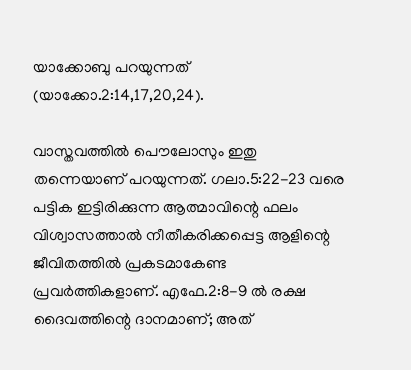യാക്കോബു പറയുന്നത്‌ (യാക്കോ.2:14,17,20,24).

വാസ്തവത്തില്‍ പൌലോസും ഇതു തന്നെയാണ്‌ പറയുന്നത്‌. ഗലാ.5:22-23 വരെ പട്ടിക ഇട്ടിരിക്കുന്ന ആത്മാവിന്റെ ഫലം വിശ്വാസത്താല്‍ നീതീകരിക്കപ്പെട്ട ആളിന്റെ ജീവിതത്തില്‍ പ്രകടമാകേണ്ട പ്രവര്‍ത്തികളാണ്‌. എഫേ.2:8-9 ല്‍ രക്ഷ ദൈവത്തിന്റെ ദാനമാണ്‌; അത്‌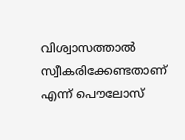വിശ്വാസത്താല്‍ സ്വീകരിക്കേണ്ടതാണ്‌ എന്ന് പൌലോസ്‌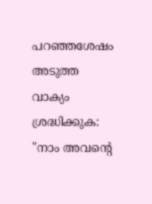പറഞ്ഞശേഷം അടുത്ത വാക്യം ശ്രദ്ധിക്കുക: "നാം അവന്റെ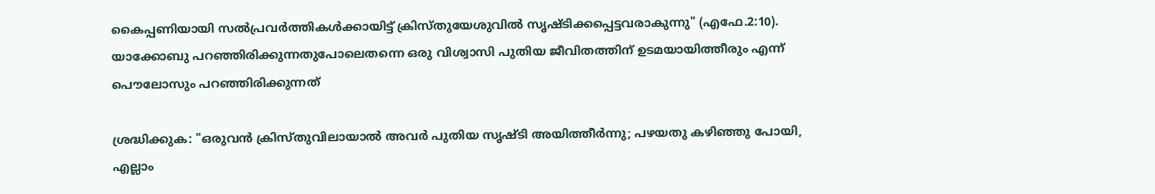കൈപ്പണിയായി സല്‍പ്രവര്‍ത്തികള്‍ക്കായിട്ട്‌ ക്രിസ്തുയേശുവില്‍ സൃഷ്ടിക്കപ്പെട്ടവരാകുന്നു" (എഫേ.2:10). യാക്കോബു പറഞ്ഞിരിക്കുന്നതുപോലെതന്നെ ഒരു വിശ്വാസി പുതിയ ജീവിതത്തിന്‌ ഉടമയായിത്തീരും എന്ന് പൌലോസും പറഞ്ഞിരിക്കുന്നത്‌

ശ്രദ്ധിക്കുക: "ഒരുവന്‍ ക്രിസ്തുവിലായാല്‍ അവര്‍ പുതിയ സൃഷ്ടി അയിത്തീര്‍ന്നു; പഴയതു കഴിഞ്ഞു പോയി, എല്ലാം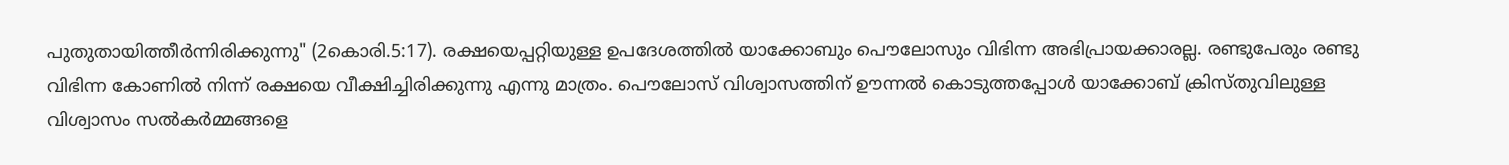പുതുതായിത്തീര്‍ന്നിരിക്കുന്നു" (2കൊരി.5:17). രക്ഷയെപ്പറ്റിയുള്ള ഉപദേശത്തില്‍ യാക്കോബും പൌലോസും വിഭിന്ന അഭിപ്രായക്കാരല്ല. രണ്ടുപേരും രണ്ടു വിഭിന്ന കോണില്‍ നിന്ന് രക്ഷയെ വീക്ഷിച്ചിരിക്കുന്നു എന്നു മാത്രം. പൌലോസ്‌ വിശ്വാസത്തിന്‌ ഊന്നല്‍ കൊടുത്തപ്പോള്‍ യാക്കോബ്‌ ക്രിസ്തുവിലുള്ള വിശ്വാസം സല്‍കര്‍മ്മങ്ങളെ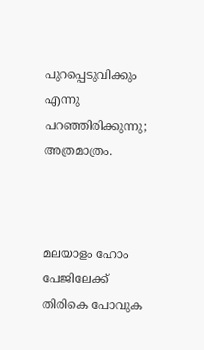പുറപ്പെടുവിക്കും എന്നു പറഞ്ഞിരിക്കുന്നു; അത്രമാത്രം.



മലയാളം ഹോം പേജിലേക്ക്‌ തിരികെ പോവുക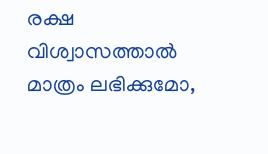രക്ഷ വിശ്വാസത്താല്‍ മാത്രം ലഭിക്കുമോ,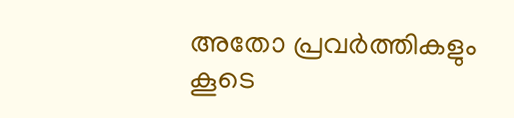അതോ പ്രവര്‍ത്തികളും കൂടെ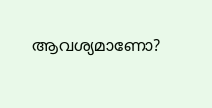ആവശ്യമാണോ?